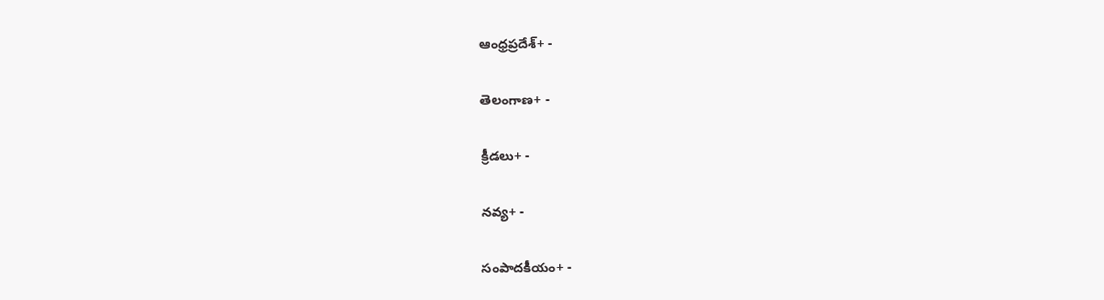ఆంధ్రప్రదేశ్+ -

తెలంగాణ+ -

క్రీడలు+ -

నవ్య+ -

సంపాదకీయం+ -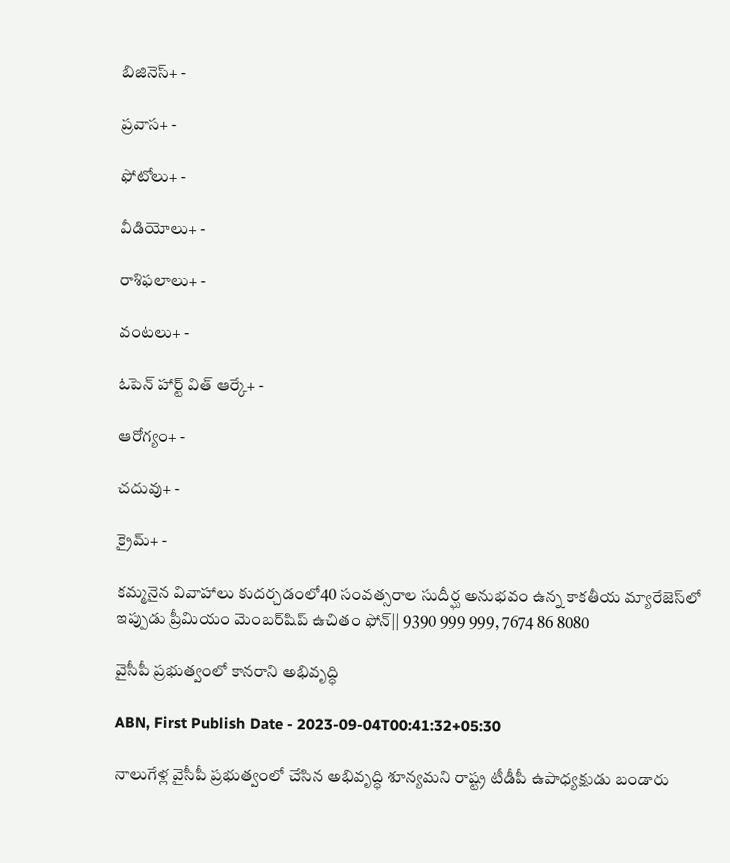బిజినెస్+ -

ప్రవాస+ -

ఫోటోలు+ -

వీడియోలు+ -

రాశిఫలాలు+ -

వంటలు+ -

ఓపెన్ హార్ట్ విత్ ఆర్కే+ -

ఆరోగ్యం+ -

చదువు+ -

క్రైమ్+ -

కమ్మనైన వివాహాలు కుదర్చడంలో40 సంవత్సరాల సుదీర్ఘ అనుభవం ఉన్న కాకతీయ మ్యారేజెస్‌లో ఇప్పుడు ప్రీమియం మెంబర్‌షిప్‌ ఉచితం ఫోన్|| 9390 999 999, 7674 86 8080

వైసీపీ ప్రభుత్వంలో కానరాని అభివృద్ధి

ABN, First Publish Date - 2023-09-04T00:41:32+05:30

నాలుగేళ్ల వైసీపీ ప్రభుత్వంలో చేసిన అభివృద్ధి శూన్యమని రాష్ట్ర టీడీపీ ఉపాధ్యక్షుడు బండారు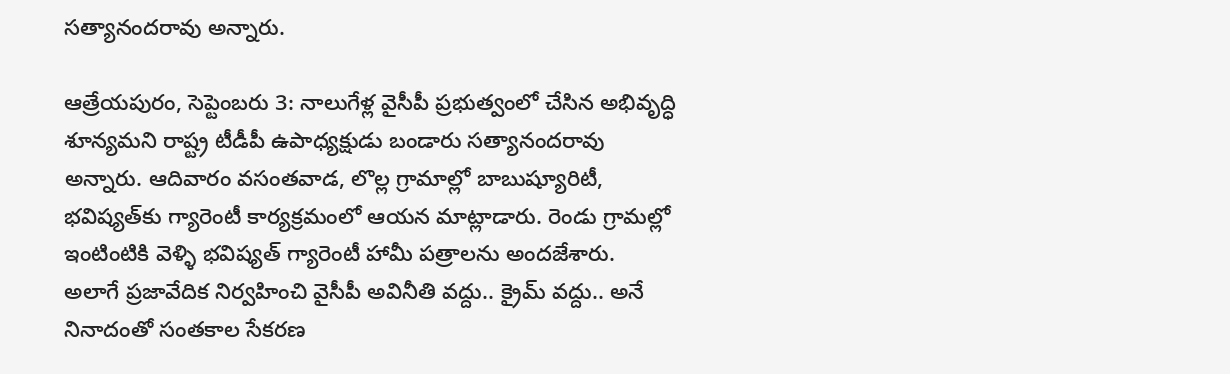సత్యానందరావు అన్నారు.

ఆత్రేయపురం, సెప్టెంబరు 3: నాలుగేళ్ల వైసీపీ ప్రభుత్వంలో చేసిన అభివృద్ధి శూన్యమని రాష్ట్ర టీడీపీ ఉపాధ్యక్షుడు బండారు సత్యానందరావు అన్నారు. ఆదివారం వసంతవాడ, లొల్ల గ్రామాల్లో బాబుష్యూరిటీ, భవిష్యత్‌కు గ్యారెంటీ కార్యక్రమంలో ఆయన మాట్లాడారు. రెండు గ్రామల్లో ఇంటింటికి వెళ్ళి భవిష్యత్‌ గ్యారెంటీ హామీ పత్రాలను అందజేశారు. అలాగే ప్రజావేదిక నిర్వహించి వైసీపీ అవినీతి వద్దు.. క్రైమ్‌ వద్దు.. అనే నినాదంతో సంతకాల సేకరణ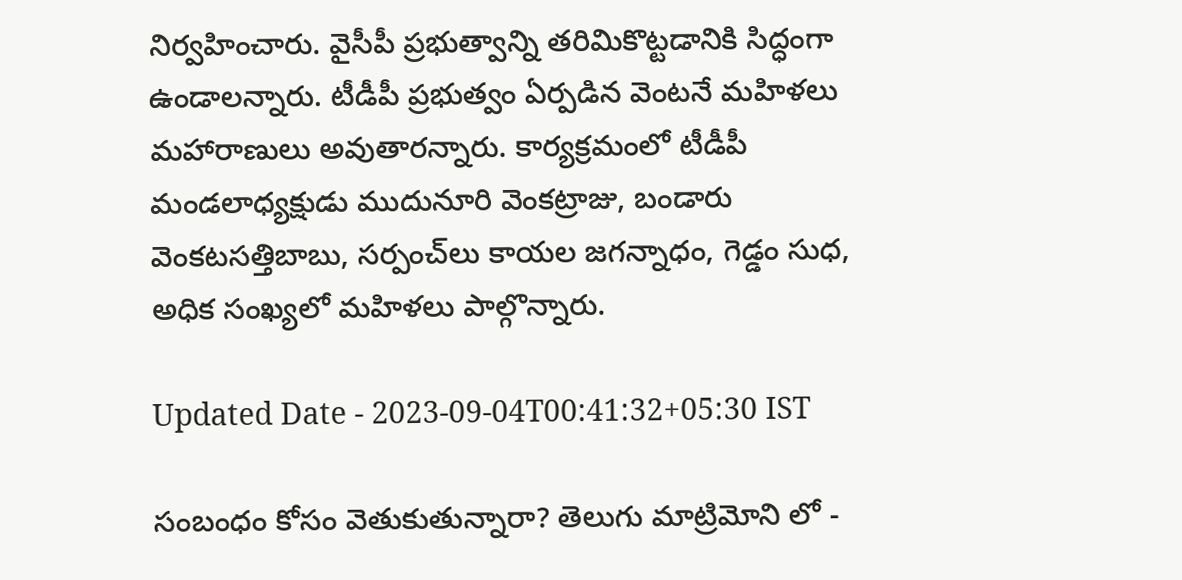నిర్వహించారు. వైసీపీ ప్రభుత్వాన్ని తరిమికొట్టడానికి సిద్ధంగా ఉండాలన్నారు. టీడీపీ ప్రభుత్వం ఏర్పడిన వెంటనే మహిళలు మహారాణులు అవుతారన్నారు. కార్యక్రమంలో టీడీపీ మండలాధ్యక్షుడు ముదునూరి వెంకట్రాజు, బండారు వెంకటసత్తిబాబు, సర్పంచ్‌లు కాయల జగన్నాధం, గెడ్డం సుధ, అధిక సంఖ్యలో మహిళలు పాల్గొన్నారు.

Updated Date - 2023-09-04T00:41:32+05:30 IST

సంబంధం కోసం వెతుకుతున్నారా? తెలుగు మాట్రిమోని లో -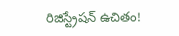రిజిస్ట్రేషన్ ఉచితం!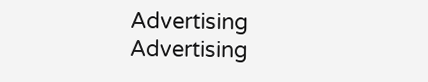Advertising
Advertising